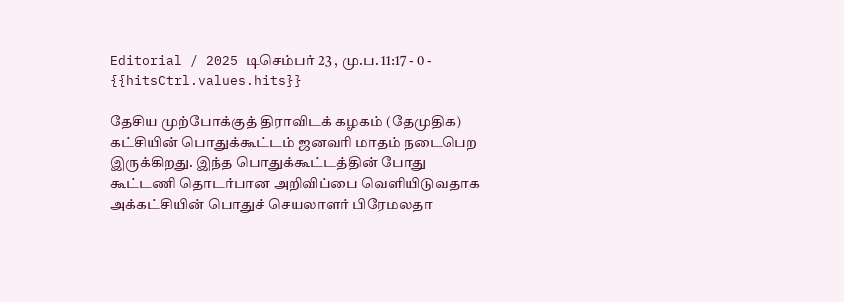Editorial / 2025 டிசெம்பர் 23 , மு.ப. 11:17 - 0 - {{hitsCtrl.values.hits}}

தேசிய முற்போக்குத் திராவிடக் கழகம் (தேமுதிக) கட்சியின் பொதுக்கூட்டம் ஜனவரி மாதம் நடைபெற இருக்கிறது. இந்த பொதுக்கூட்டத்தின் போது கூட்டணி தொடர்பான அறிவிப்பை வெளியிடுவதாக அக்கட்சியின் பொதுச் செயலாளர் பிரேமலதா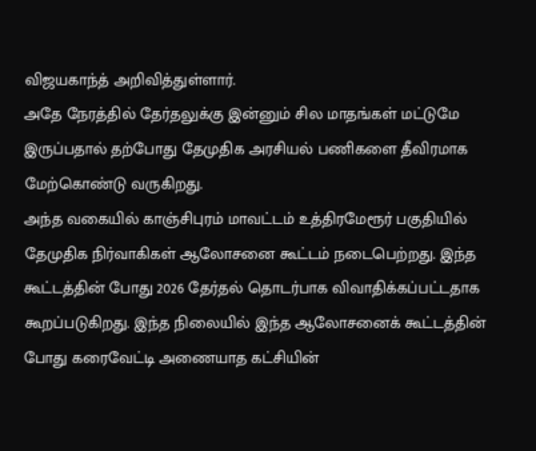விஜயகாந்த் அறிவித்துள்ளார்.
அதே நேரத்தில் தேர்தலுக்கு இன்னும் சில மாதங்கள் மட்டுமே இருப்பதால் தற்போது தேமுதிக அரசியல் பணிகளை தீவிரமாக மேற்கொண்டு வருகிறது.
அந்த வகையில் காஞ்சிபுரம் மாவட்டம் உத்திரமேரூர் பகுதியில் தேமுதிக நிர்வாகிகள் ஆலோசனை கூட்டம் நடைபெற்றது. இந்த கூட்டத்தின் போது 2026 தேர்தல் தொடர்பாக விவாதிக்கப்பட்டதாக கூறப்படுகிறது. இந்த நிலையில் இந்த ஆலோசனைக் கூட்டத்தின் போது கரைவேட்டி அணையாத கட்சியின்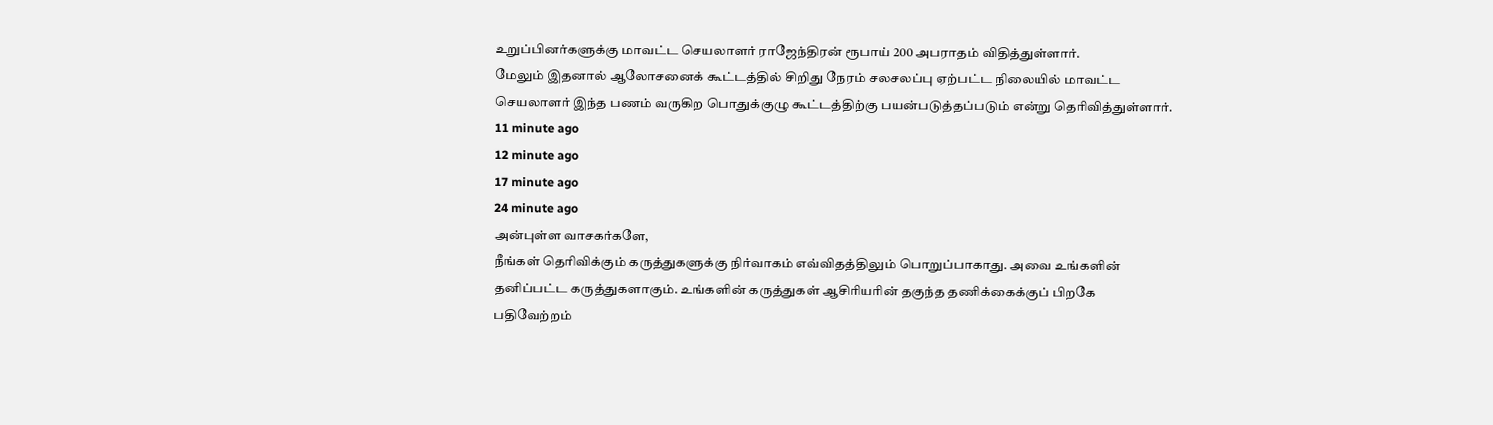உறுப்பினர்களுக்கு மாவட்ட செயலாளர் ராஜேந்திரன் ரூபாய் 200 அபராதம் விதித்துள்ளார்.
மேலும் இதனால் ஆலோசனைக் கூட்டத்தில் சிறிது நேரம் சலசலப்பு ஏற்பட்ட நிலையில் மாவட்ட செயலாளர் இந்த பணம் வருகிற பொதுக்குழு கூட்டத்திற்கு பயன்படுத்தப்படும் என்று தெரிவித்துள்ளார்.
11 minute ago
12 minute ago
17 minute ago
24 minute ago
அன்புள்ள வாசகர்களே,
நீங்கள் தெரிவிக்கும் கருத்துகளுக்கு நிர்வாகம் எவ்விதத்திலும் பொறுப்பாகாது. அவை உங்களின் தனிப்பட்ட கருத்துகளாகும். உங்களின் கருத்துகள் ஆசிரியரின் தகுந்த தணிக்கைக்குப் பிறகே பதிவேற்றம்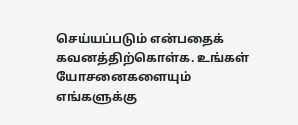செய்யப்படும் என்பதைக் கவனத்திற்கொள்க. உங்கள் யோசனைகளையும் எங்களுக்கு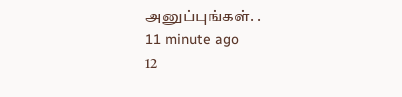அனுப்புங்கள். .
11 minute ago
12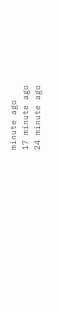minute ago
17 minute ago
24 minute ago